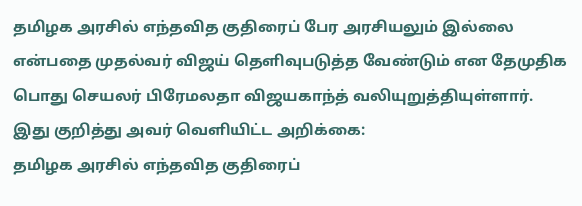தமிழக அரசில் எந்தவித குதிரைப் பேர அரசியலும் இல்லை என்பதை முதல்வர் விஜய் தெளிவுபடுத்த வேண்டும் என தேமுதிக பொது செயலர் பிரேமலதா விஜயகாந்த் வலியுறுத்தியுள்ளார்.
இது குறித்து அவர் வெளியிட்ட அறிக்கை:
தமிழக அரசில் எந்தவித குதிரைப்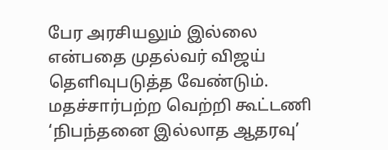பேர அரசியலும் இல்லை என்பதை முதல்வர் விஜய் தெளிவுபடுத்த வேண்டும். மதச்சார்பற்ற வெற்றி கூட்டணி ‘நிபந்தனை இல்லாத ஆதரவு’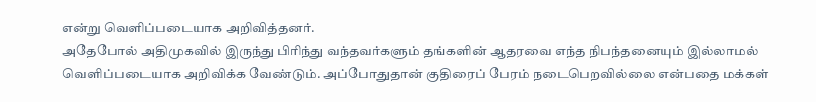என்று வெளிப்படையாக அறிவித்தனர்.
அதேபோல் அதிமுகவில் இருந்து பிரிந்து வந்தவர்களும் தங்களின் ஆதரவை எந்த நிபந்தனையும் இல்லாமல் வெளிப்படையாக அறிவிக்க வேண்டும். அப்போதுதான் குதிரைப் பேரம் நடைபெறவில்லை என்பதை மக்கள்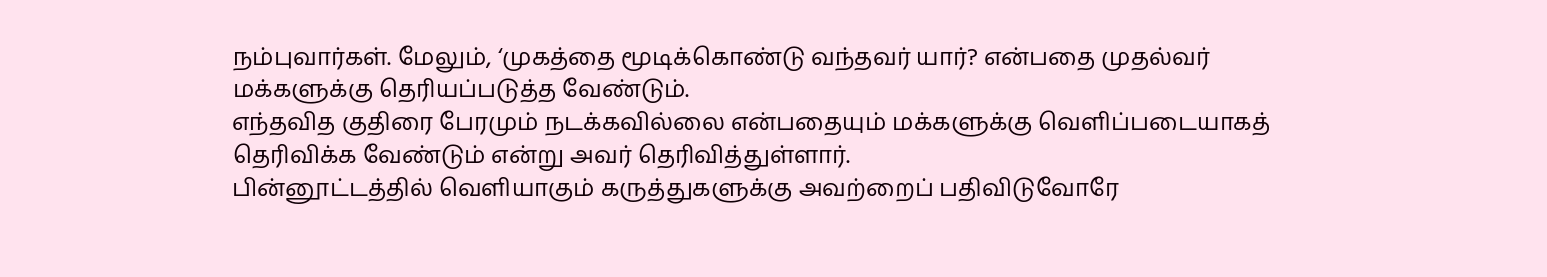நம்புவார்கள். மேலும், ‘முகத்தை மூடிக்கொண்டு வந்தவர் யார்? என்பதை முதல்வர் மக்களுக்கு தெரியப்படுத்த வேண்டும்.
எந்தவித குதிரை பேரமும் நடக்கவில்லை என்பதையும் மக்களுக்கு வெளிப்படையாகத் தெரிவிக்க வேண்டும் என்று அவர் தெரிவித்துள்ளார்.
பின்னூட்டத்தில் வெளியாகும் கருத்துகளுக்கு அவற்றைப் பதிவிடுவோரே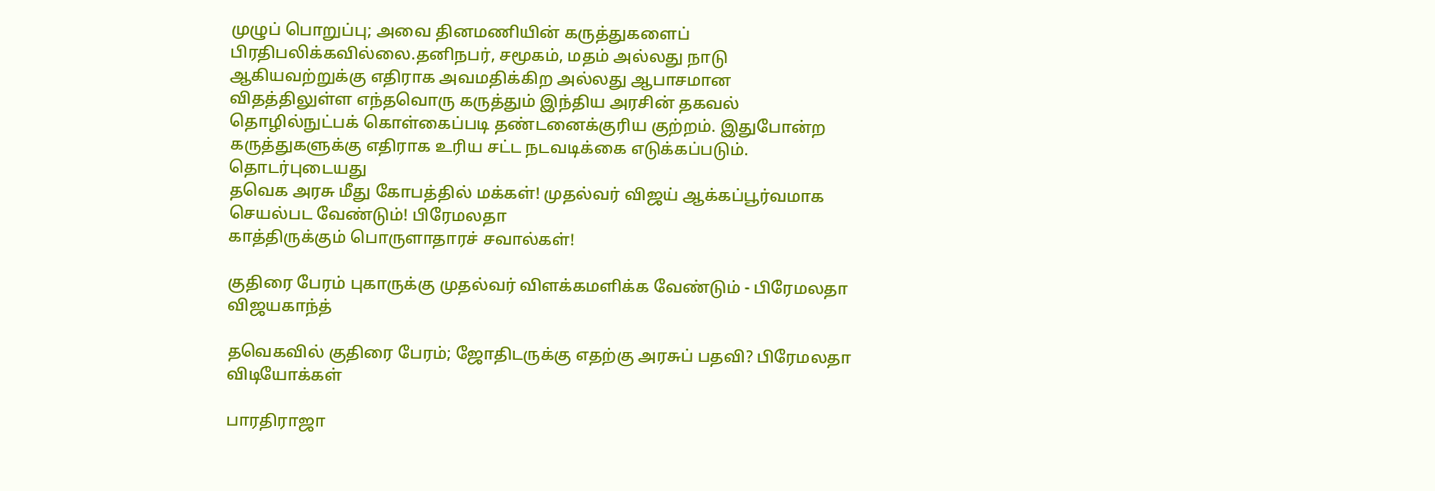முழுப் பொறுப்பு; அவை தினமணியின் கருத்துகளைப் பிரதிபலிக்கவில்லை.தனிநபர், சமூகம், மதம் அல்லது நாடு ஆகியவற்றுக்கு எதிராக அவமதிக்கிற அல்லது ஆபாசமான விதத்திலுள்ள எந்தவொரு கருத்தும் இந்திய அரசின் தகவல் தொழில்நுட்பக் கொள்கைப்படி தண்டனைக்குரிய குற்றம். இதுபோன்ற கருத்துகளுக்கு எதிராக உரிய சட்ட நடவடிக்கை எடுக்கப்படும்.
தொடர்புடையது
தவெக அரசு மீது கோபத்தில் மக்கள்! முதல்வர் விஜய் ஆக்கப்பூர்வமாக செயல்பட வேண்டும்! பிரேமலதா
காத்திருக்கும் பொருளாதாரச் சவால்கள்!

குதிரை பேரம் புகாருக்கு முதல்வர் விளக்கமளிக்க வேண்டும் - பிரேமலதா விஜயகாந்த்

தவெகவில் குதிரை பேரம்; ஜோதிடருக்கு எதற்கு அரசுப் பதவி? பிரேமலதா
விடியோக்கள்

பாரதிராஜா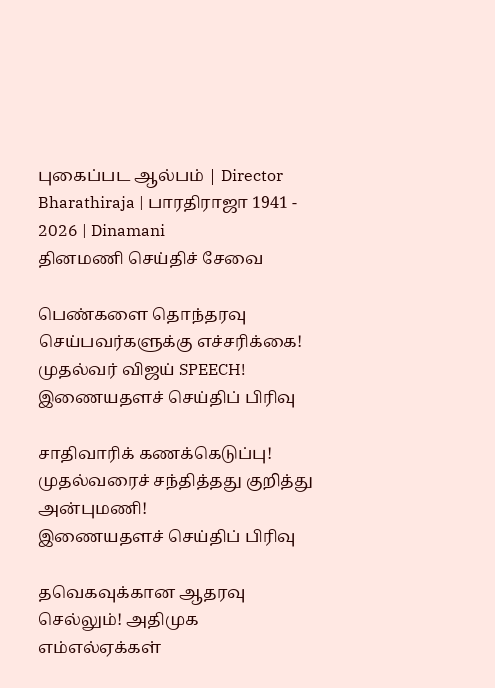புகைப்பட ஆல்பம் | Director Bharathiraja | பாரதிராஜா 1941 - 2026 | Dinamani
தினமணி செய்திச் சேவை

பெண்களை தொந்தரவு செய்பவர்களுக்கு எச்சரிக்கை! முதல்வர் விஜய் SPEECH!
இணையதளச் செய்திப் பிரிவு

சாதிவாரிக் கணக்கெடுப்பு! முதல்வரைச் சந்தித்தது குறித்து அன்புமணி!
இணையதளச் செய்திப் பிரிவு

தவெகவுக்கான ஆதரவு செல்லும்! அதிமுக எம்எல்ஏக்கள்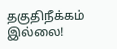தகுதிநீக்கம் இல்லை!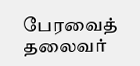பேரவைத் தலைவர்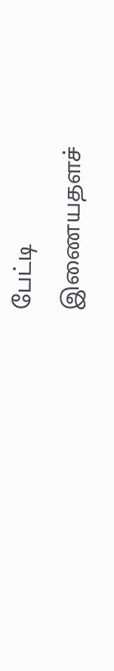பேட்டி
இணையதளச்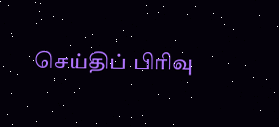செய்திப் பிரிவு